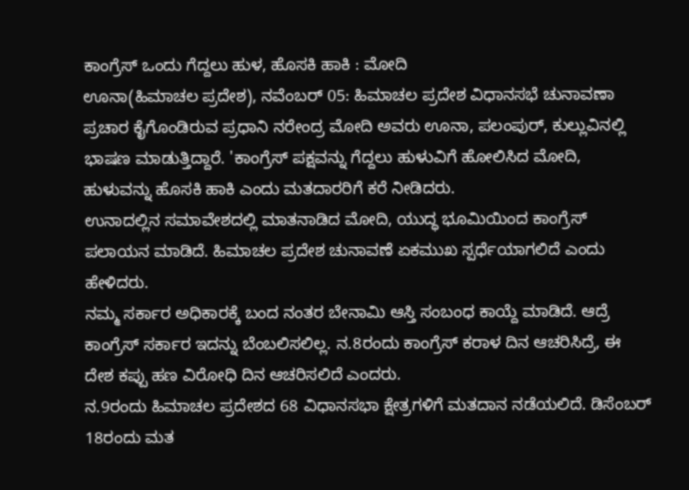ಕಾಂಗ್ರೆಸ್ ಒಂದು ಗೆದ್ದಲು ಹುಳ, ಹೊಸಕಿ ಹಾಕಿ : ಮೋದಿ
ಊನಾ(ಹಿಮಾಚಲ ಪ್ರದೇಶ), ನವೆಂಬರ್ 05: ಹಿಮಾಚಲ ಪ್ರದೇಶ ವಿಧಾನಸಭೆ ಚುನಾವಣಾ ಪ್ರಚಾರ ಕೈಗೊಂಡಿರುವ ಪ್ರಧಾನಿ ನರೇಂದ್ರ ಮೋದಿ ಅವರು ಊನಾ, ಪಲಂಪುರ್, ಕುಲ್ಲುವಿನಲ್ಲಿ ಭಾಷಣ ಮಾಡುತ್ತಿದ್ದಾರೆ. 'ಕಾಂಗ್ರೆಸ್ ಪಕ್ಷವನ್ನು ಗೆದ್ದಲು ಹುಳುವಿಗೆ ಹೋಲಿಸಿದ ಮೋದಿ, ಹುಳುವನ್ನು ಹೊಸಕಿ ಹಾಕಿ ಎಂದು ಮತದಾರರಿಗೆ ಕರೆ ನೀಡಿದರು.
ಉನಾದಲ್ಲಿನ ಸಮಾವೇಶದಲ್ಲಿ ಮಾತನಾಡಿದ ಮೋದಿ, ಯುದ್ಧ ಭೂಮಿಯಿಂದ ಕಾಂಗ್ರೆಸ್ ಪಲಾಯನ ಮಾಡಿದೆ. ಹಿಮಾಚಲ ಪ್ರದೇಶ ಚುನಾವಣೆ ಏಕಮುಖ ಸ್ಪರ್ಧೆಯಾಗಲಿದೆ ಎಂದು ಹೇಳಿದರು.
ನಮ್ಮ ಸರ್ಕಾರ ಅಧಿಕಾರಕ್ಕೆ ಬಂದ ನಂತರ ಬೇನಾಮಿ ಆಸ್ತಿ ಸಂಬಂಧ ಕಾಯ್ದೆ ಮಾಡಿದೆ. ಆದ್ರೆ ಕಾಂಗ್ರೆಸ್ ಸರ್ಕಾರ ಇದನ್ನು ಬೆಂಬಲಿಸಲಿಲ್ಲ. ನ.8ರಂದು ಕಾಂಗ್ರೆಸ್ ಕರಾಳ ದಿನ ಆಚರಿಸಿದ್ರೆ, ಈ ದೇಶ ಕಪ್ಪು ಹಣ ವಿರೋಧಿ ದಿನ ಆಚರಿಸಲಿದೆ ಎಂದರು.
ನ.9ರಂದು ಹಿಮಾಚಲ ಪ್ರದೇಶದ 68 ವಿಧಾನಸಭಾ ಕ್ಷೇತ್ರಗಳಿಗೆ ಮತದಾನ ನಡೆಯಲಿದೆ. ಡಿಸೆಂಬರ್ 18ರಂದು ಮತ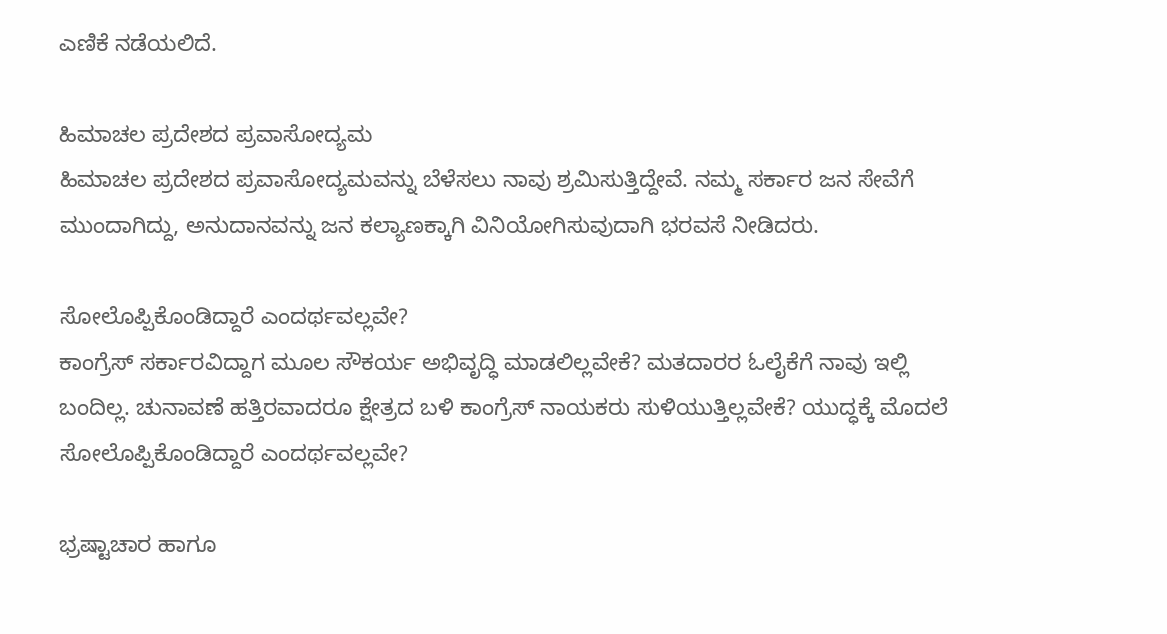ಎಣಿಕೆ ನಡೆಯಲಿದೆ.

ಹಿಮಾಚಲ ಪ್ರದೇಶದ ಪ್ರವಾಸೋದ್ಯಮ
ಹಿಮಾಚಲ ಪ್ರದೇಶದ ಪ್ರವಾಸೋದ್ಯಮವನ್ನು ಬೆಳೆಸಲು ನಾವು ಶ್ರಮಿಸುತ್ತಿದ್ದೇವೆ. ನಮ್ಮ ಸರ್ಕಾರ ಜನ ಸೇವೆಗೆ ಮುಂದಾಗಿದ್ದು, ಅನುದಾನವನ್ನು ಜನ ಕಲ್ಯಾಣಕ್ಕಾಗಿ ವಿನಿಯೋಗಿಸುವುದಾಗಿ ಭರವಸೆ ನೀಡಿದರು.

ಸೋಲೊಪ್ಪಿಕೊಂಡಿದ್ದಾರೆ ಎಂದರ್ಥವಲ್ಲವೇ?
ಕಾಂಗ್ರೆಸ್ ಸರ್ಕಾರವಿದ್ದಾಗ ಮೂಲ ಸೌಕರ್ಯ ಅಭಿವೃದ್ಧಿ ಮಾಡಲಿಲ್ಲವೇಕೆ? ಮತದಾರರ ಓಲೈಕೆಗೆ ನಾವು ಇಲ್ಲಿ ಬಂದಿಲ್ಲ. ಚುನಾವಣೆ ಹತ್ತಿರವಾದರೂ ಕ್ಷೇತ್ರದ ಬಳಿ ಕಾಂಗ್ರೆಸ್ ನಾಯಕರು ಸುಳಿಯುತ್ತಿಲ್ಲವೇಕೆ? ಯುದ್ಧಕ್ಕೆ ಮೊದಲೆ ಸೋಲೊಪ್ಪಿಕೊಂಡಿದ್ದಾರೆ ಎಂದರ್ಥವಲ್ಲವೇ?

ಭ್ರಷ್ಟಾಚಾರ ಹಾಗೂ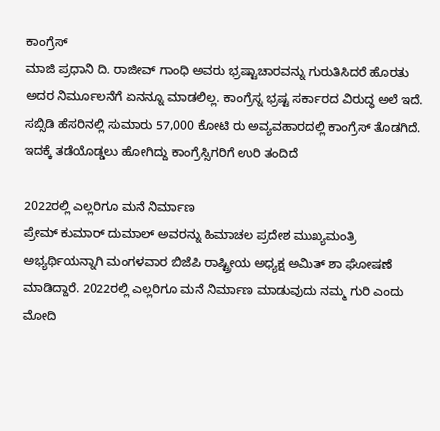ಕಾಂಗ್ರೆಸ್
ಮಾಜಿ ಪ್ರಧಾನಿ ದಿ. ರಾಜೀವ್ ಗಾಂಧಿ ಅವರು ಭ್ರಷ್ಟಾಚಾರವನ್ನು ಗುರುತಿಸಿದರೆ ಹೊರತು ಅದರ ನಿರ್ಮೂಲನೆಗೆ ಏನನ್ನೂ ಮಾಡಲಿಲ್ಲ. ಕಾಂಗ್ರೆಸ್ನ ಭ್ರಷ್ಟ ಸರ್ಕಾರದ ವಿರುದ್ಧ ಅಲೆ ಇದೆ. ಸಬ್ಸಿಡಿ ಹೆಸರಿನಲ್ಲಿ ಸುಮಾರು 57,000 ಕೋಟಿ ರು ಅವ್ಯವಹಾರದಲ್ಲಿ ಕಾಂಗ್ರೆಸ್ ತೊಡಗಿದೆ. ಇದಕ್ಕೆ ತಡೆಯೊಡ್ಡಲು ಹೋಗಿದ್ದು ಕಾಂಗ್ರೆಸ್ಸಿಗರಿಗೆ ಉರಿ ತಂದಿದೆ

2022ರಲ್ಲಿ ಎಲ್ಲರಿಗೂ ಮನೆ ನಿರ್ಮಾಣ
ಪ್ರೇಮ್ ಕುಮಾರ್ ದುಮಾಲ್ ಅವರನ್ನು ಹಿಮಾಚಲ ಪ್ರದೇಶ ಮುಖ್ಯಮಂತ್ರಿ ಅಭ್ಯರ್ಥಿಯನ್ನಾಗಿ ಮಂಗಳವಾರ ಬಿಜೆಪಿ ರಾಷ್ಟ್ರೀಯ ಅಧ್ಯಕ್ಷ ಅಮಿತ್ ಶಾ ಘೋಷಣೆ ಮಾಡಿದ್ದಾರೆ. 2022ರಲ್ಲಿ ಎಲ್ಲರಿಗೂ ಮನೆ ನಿರ್ಮಾಣ ಮಾಡುವುದು ನಮ್ಮ ಗುರಿ ಎಂದು ಮೋದಿ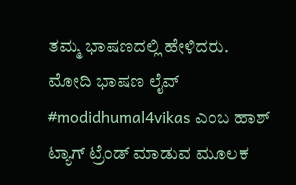ತಮ್ಮ ಭಾಷಣದಲ್ಲಿ ಹೇಳಿದರು.
ಮೋದಿ ಭಾಷಣ ಲೈವ್
#modidhumal4vikas ಎಂಬ ಹಾಶ್ ಟ್ಯಾಗ್ ಟ್ರೆಂಡ್ ಮಾಡುವ ಮೂಲಕ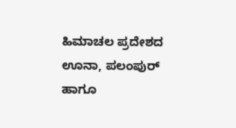ಹಿಮಾಚಲ ಪ್ರದೇಶದ ಊನಾ, ಪಲಂಪುರ್ ಹಾಗೂ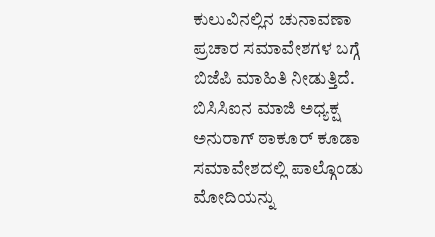ಕುಲುವಿನಲ್ಲಿನ ಚುನಾವಣಾ ಪ್ರಚಾರ ಸಮಾವೇಶಗಳ ಬಗ್ಗೆ ಬಿಜೆಪಿ ಮಾಹಿತಿ ನೀಡುತ್ತಿದೆ. ಬಿಸಿಸಿಐನ ಮಾಜಿ ಅಧ್ಯಕ್ಷ ಅನುರಾಗ್ ಠಾಕೂರ್ ಕೂಡಾ ಸಮಾವೇಶದಲ್ಲಿ ಪಾಲ್ಗೊಂಡು ಮೋದಿಯನ್ನು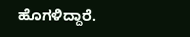ಹೊಗಳಿದ್ದಾರೆ.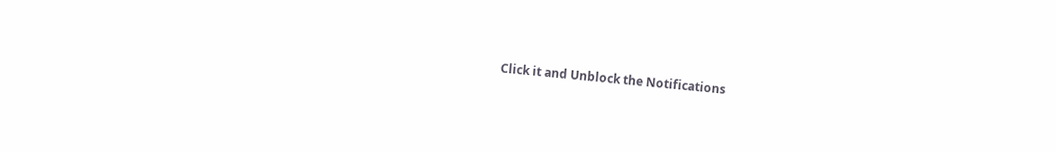Click it and Unblock the Notifications